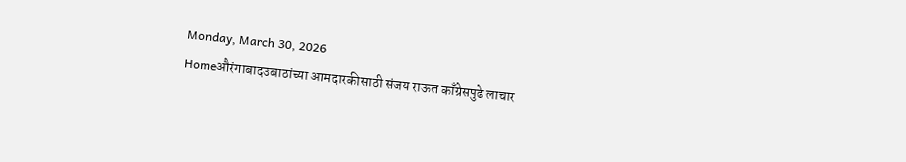Monday, March 30, 2026
Homeऔरंगाबादउबाठांच्या आमदारकीसाठी संजय राऊत काँग्रेसपुढे लाचार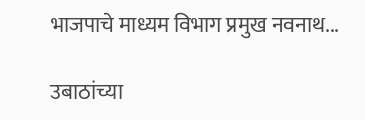भाजपाचे माध्यम विभाग प्रमुख नवनाथ...

उबाठांच्या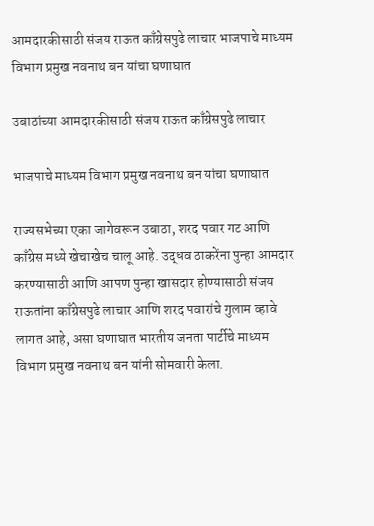आमदारकीसाठी संजय राऊत काँग्रेसपुढे लाचार भाजपाचे माध्यम विभाग प्रमुख नवनाथ बन यांचा घणाघात

उबाठांच्या आमदारकीसाठी संजय राऊत काँग्रेसपुढे लाचार

भाजपाचे माध्यम विभाग प्रमुख नवनाथ बन यांचा घणाघात

राज्यसभेच्या एका जागेवरून उबाठा, शरद पवार गट आणि काँग्रेस मध्ये खेचाखेच चालू आहे. उद्धव ठाकरेंना पुन्हा आमदार करण्यासाठी आणि आपण पुन्हा खासदार होण्यासाठी संजय राऊतांना काँग्रेसपुढे लाचार आणि शरद पवारांचे गुलाम व्हावे लागत आहे, असा घणाघात भारतीय जनता पार्टीचे माध्यम विभाग प्रमुख नवनाथ बन यांनी सोमवारी केला.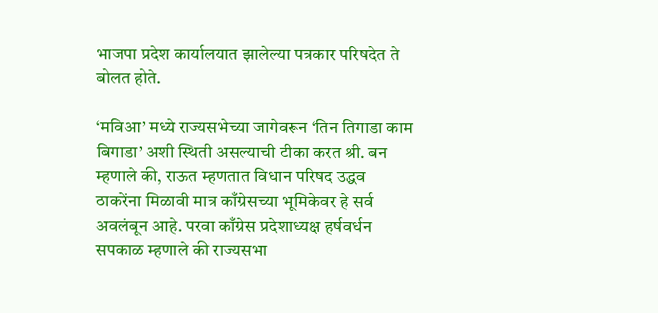भाजपा प्रदेश कार्यालयात झालेल्या पत्रकार परिषदेत ते बोलत होते.

‘मविआ’ मध्ये राज्यसभेच्या जागेवरून ‘तिन तिगाडा काम बिगाडा’ अशी स्थिती असल्याची टीका करत श्री. बन म्हणाले की, राऊत म्हणतात विधान परिषद उद्धव ठाकरेंना मिळावी मात्र काँग्रेसच्या भूमिकेवर हे सर्व अवलंबून आहे. परवा काँग्रेस प्रदेशाध्यक्ष हर्षवर्धन सपकाळ म्हणाले की राज्यसभा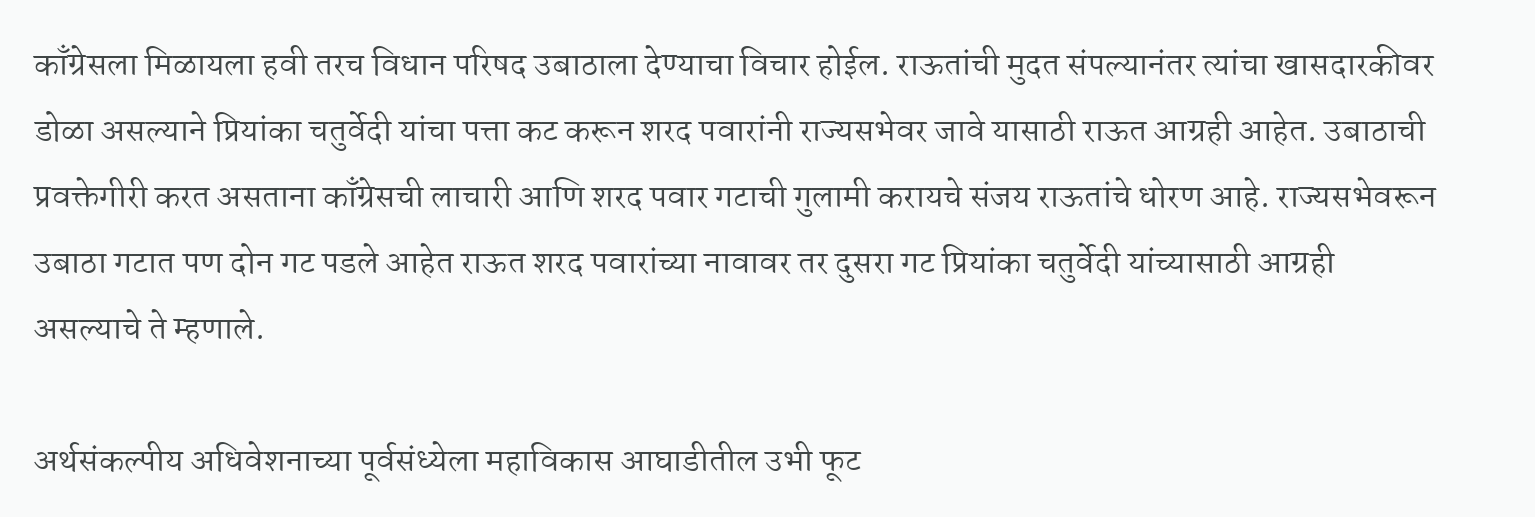काँग्रेसला मिळायला हवी तरच विधान परिषद उबाठाला देण्याचा विचार होईल. राऊतांची मुदत संपल्यानंतर त्यांचा खासदारकीवर डोळा असल्याने प्रियांका चतुर्वेदी यांचा पत्ता कट करून शरद पवारांनी राज्यसभेवर जावे यासाठी राऊत आग्रही आहेत. उबाठाची प्रवक्तेगीरी करत असताना काँग्रेसची लाचारी आणि शरद पवार गटाची गुलामी करायचे संजय राऊतांचे धोरण आहे. राज्यसभेवरून उबाठा गटात पण दोन गट पडले आहेत राऊत शरद पवारांच्या नावावर तर दुसरा गट प्रियांका चतुर्वेदी यांच्यासाठी आग्रही असल्याचे ते म्हणाले.

अर्थसंकल्पीय अधिवेशनाच्या पूर्वसंध्येला महाविकास आघाडीतील उभी फूट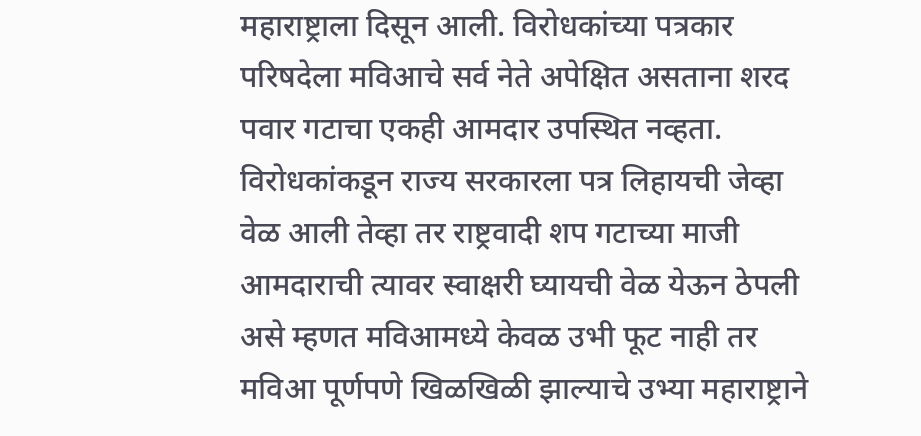महाराष्ट्राला दिसून आली. विरोधकांच्या पत्रकार परिषदेला मविआचे सर्व नेते अपेक्षित असताना शरद पवार गटाचा एकही आमदार उपस्थित नव्हता. विरोधकांकडून राज्य सरकारला पत्र लिहायची जेव्हा वेळ आली तेव्हा तर राष्ट्रवादी शप गटाच्या माजी आमदाराची त्यावर स्वाक्षरी घ्यायची वेळ येऊन ठेपली असे म्हणत मविआमध्ये केवळ उभी फूट नाही तर मविआ पूर्णपणे खिळखिळी झाल्याचे उभ्या महाराष्ट्राने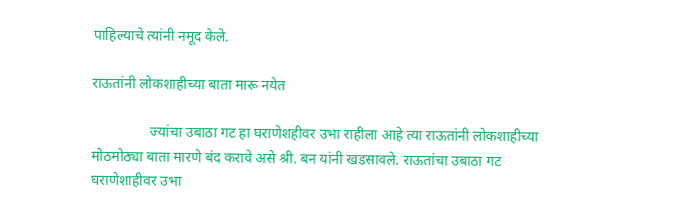पाहिल्याचे त्यांनी नमूद केले.

राऊतांनी लोकशाहीच्या बाता मारू नयेत

                ज्यांचा उबाठा गट हा घराणेशहीवर उभा राहीला आहे त्या राऊतांनी लोकशाहीच्या मोठमोठ्या बाता मारणे बंद करावे असे श्री. बन यांनी खडसावले. राऊतांचा उबाठा गट घराणेशाहीवर उभा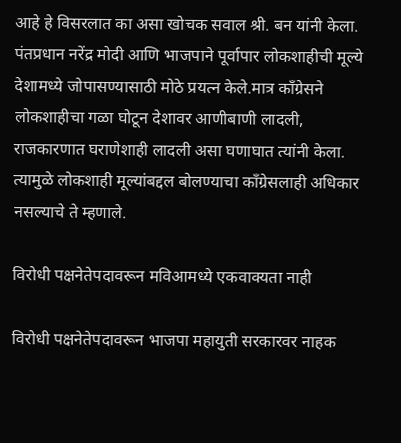आहे हे विसरलात का असा खोचक सवाल श्री. बन यांनी केला. पंतप्रधान नरेंद्र मोदी आणि भाजपाने पूर्वापार लोकशाहीची मूल्ये देशामध्ये जोपासण्यासाठी मोठे प्रयत्न केले.मात्र काँग्रेसने लोकशाहीचा गळा घोटून देशावर आणीबाणी लादली, राजकारणात घराणेशाही लादली असा घणाघात त्यांनी केला. त्यामुळे लोकशाही मूल्यांबद्दल बोलण्याचा काँग्रेसलाही अधिकार नसल्याचे ते म्हणाले.

विरोधी पक्षनेतेपदावरून मविआमध्ये एकवाक्यता नाही

विरोधी पक्षनेतेपदावरून भाजपा महायुती सरकारवर नाहक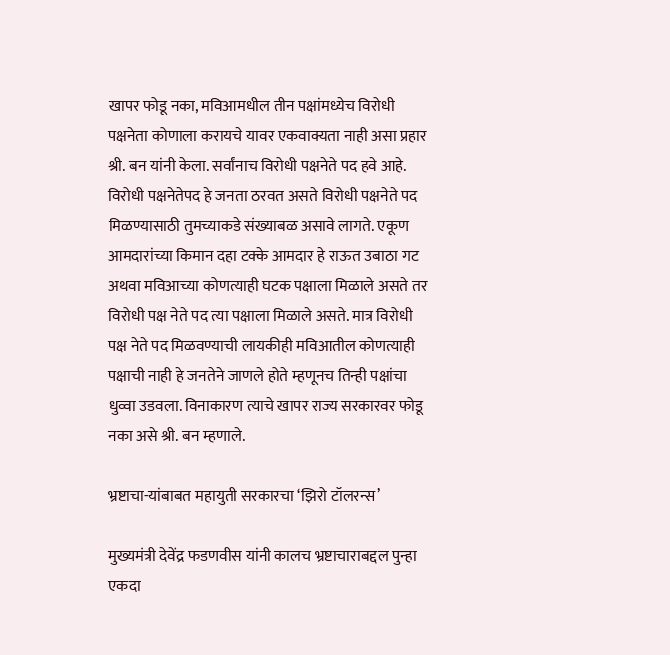खापर फोडू नका, मविआमधील तीन पक्षांमध्येच विरोधी पक्षनेता कोणाला करायचे यावर एकवाक्यता नाही असा प्रहार श्री. बन यांनी केला. सर्वांनाच विरोधी पक्षनेते पद हवे आहे. विरोधी पक्षनेतेपद हे जनता ठरवत असते विरोधी पक्षनेते पद मिळण्यासाठी तुमच्याकडे संख्याबळ असावे लागते. एकूण आमदारांच्या किमान दहा टक्के आमदार हे राऊत उबाठा गट अथवा मविआच्या कोणत्याही घटक पक्षाला मिळाले असते तर विरोधी पक्ष नेते पद त्या पक्षाला मिळाले असते. मात्र विरोधी पक्ष नेते पद मिळवण्याची लायकीही मविआतील कोणत्याही पक्षाची नाही हे जनतेने जाणले होते म्हणूनच तिन्ही पक्षांचा धुव्वा उडवला. विनाकारण त्याचे खापर राज्य सरकारवर फोडू नका असे श्री. बन म्हणाले.

भ्रष्टाचा-यांबाबत महायुती सरकारचा ‘झिरो टॉलरन्स’

मुख्यमंत्री देवेंद्र फडणवीस यांनी कालच भ्रष्टाचाराबद्दल पुन्हा एकदा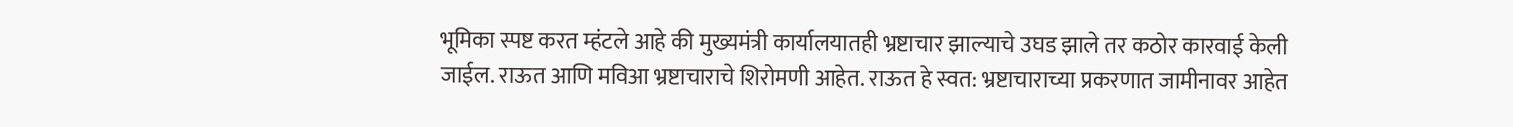भूमिका स्पष्ट करत म्हंटले आहे की मुख्यमंत्री कार्यालयातही भ्रष्टाचार झाल्याचे उघड झाले तर कठोर कारवाई केली जाईल. राऊत आणि मविआ भ्रष्टाचाराचे शिरोमणी आहेत. राऊत हे स्वत: भ्रष्टाचाराच्या प्रकरणात जामीनावर आहेत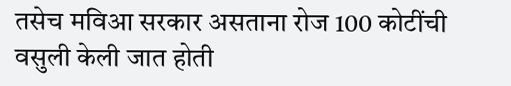तसेच मविआ सरकार असताना रोज 100 कोटींची वसुली केली जात होती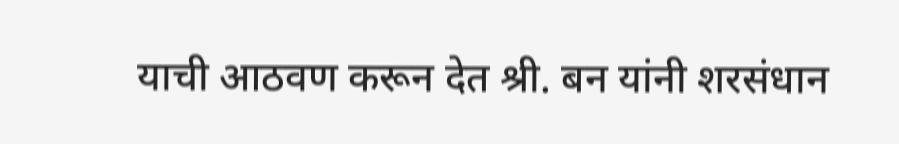याची आठवण करून देत श्री. बन यांनी शरसंधान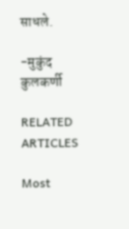साधले.

-मुकुंद कुलकर्णी

RELATED ARTICLES

Most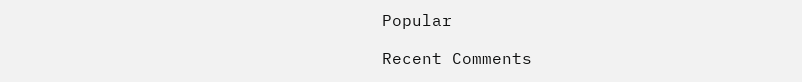Popular

Recent Comments